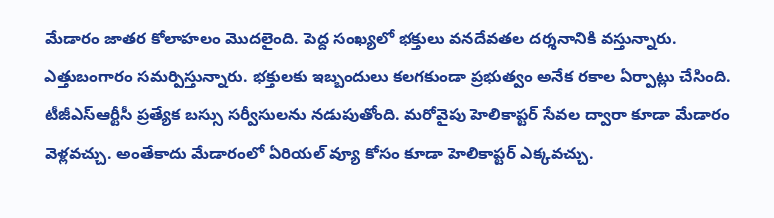మేడారం జాతర కోలాహలం మెుదలైంది. పెద్ద సంఖ్యలో భక్తులు వనదేవతల దర్శనానికి వస్తున్నారు. ఎత్తుబంగారం సమర్పిస్తున్నారు. భక్తులకు ఇబ్బందులు కలగకుండా ప్రభుత్వం అనేక రకాల ఏర్పాట్లు చేసింది. టీజీఎస్ఆర్టీసీ ప్రత్యేక బస్సు సర్వీసులను నడుపుతోంది. మరోవైపు హెలికాప్టర్ సేవల ద్వారా కూడా మేడారం వెళ్లవచ్చు. అంతేకాదు మేడారంలో ఏరియల్ వ్యూ కోసం కూడా హెలికాప్టర్ ఎక్కవచ్చు.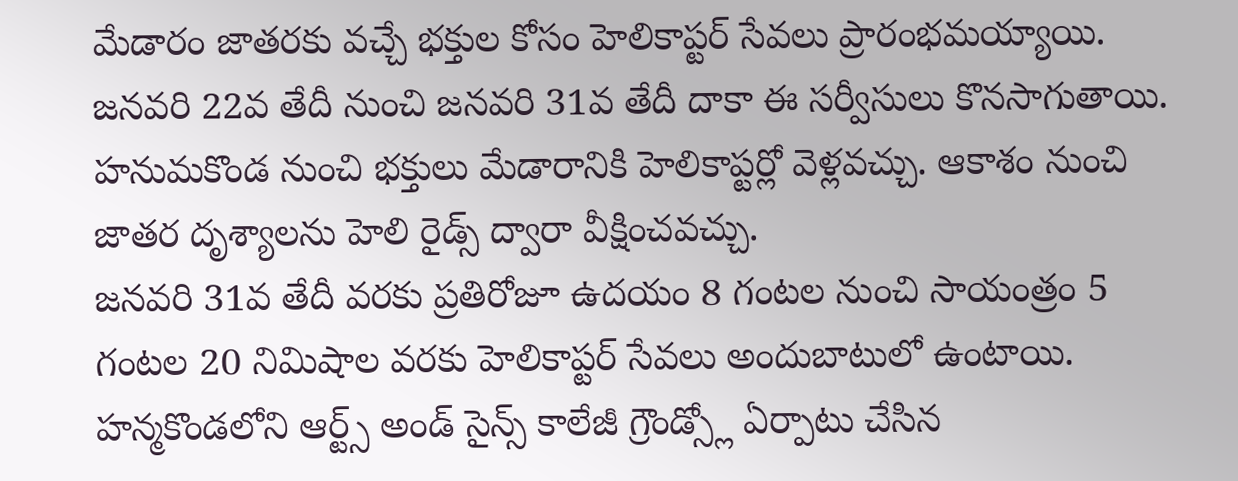మేడారం జాతరకు వచ్చే భక్తుల కోసం హెలికాప్టర్ సేవలు ప్రారంభమయ్యాయి. జనవరి 22వ తేదీ నుంచి జనవరి 31వ తేదీ దాకా ఈ సర్వీసులు కొనసాగుతాయి. హనుమకొండ నుంచి భక్తులు మేడారానికి హెలికాప్టర్లో వెళ్లవచ్చు. ఆకాశం నుంచి జాతర దృశ్యాలను హెలి రైడ్స్ ద్వారా వీక్షించవచ్చు.
జనవరి 31వ తేదీ వరకు ప్రతిరోజూ ఉదయం 8 గంటల నుంచి సాయంత్రం 5 గంటల 20 నిమిషాల వరకు హెలికాప్టర్ సేవలు అందుబాటులో ఉంటాయి. హన్మకొండలోని ఆర్ట్స్ అండ్ సైన్స్ కాలేజీ గ్రౌండ్స్లో ఏర్పాటు చేసిన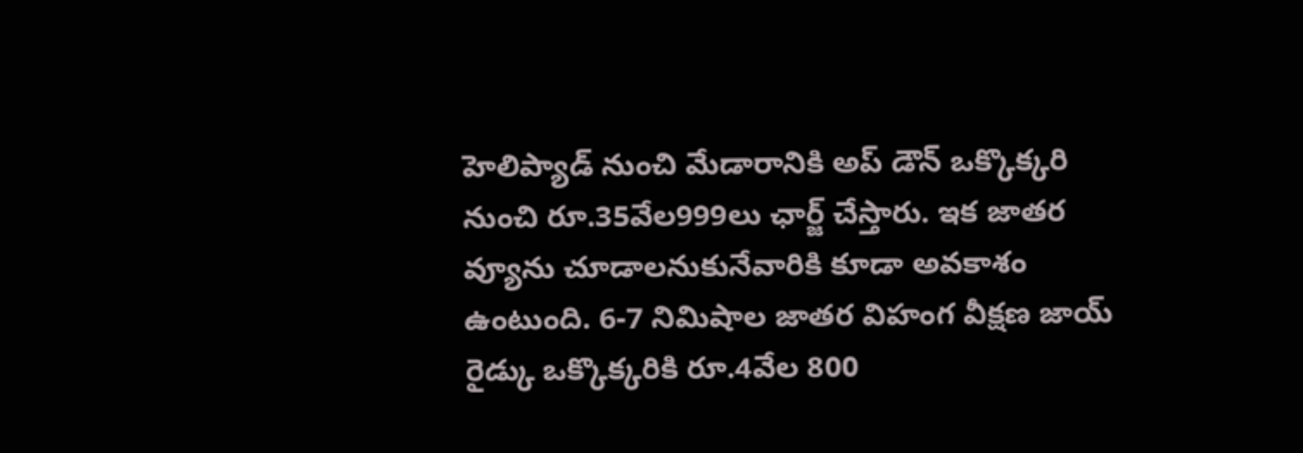హెలిప్యాడ్ నుంచి మేడారానికి అప్ డౌన్ ఒక్కొక్కరి నుంచి రూ.35వేల999లు ఛార్జ్ చేస్తారు. ఇక జాతర వ్యూను చూడాలనుకునేవారికి కూడా అవకాశం ఉంటుంది. 6-7 నిమిషాల జాతర విహంగ వీక్షణ జాయ్ రైడ్కు ఒక్కొక్కరికి రూ.4వేల 800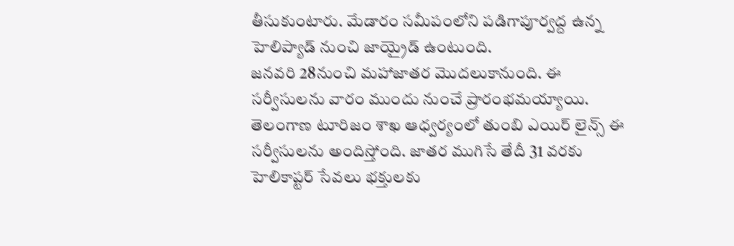తీసుకుంటారు. మేడారం సమీపంలోని పడిగాపూర్వద్ద ఉన్న హెలిప్యాడ్ నుంచి జాయ్రైడ్ ఉంటుంది.
జనవరి 28నుంచి మహాజాతర మెుదలుకానుంది. ఈ సర్వీసులను వారం ముందు నుంచే ప్రారంభమయ్యాయి. తెలంగాణ టూరిజం శాఖ ఆధ్వర్యంలో తుంబి ఎయిర్ లైన్స్ ఈ సర్వీసులను అందిస్తోంది. జాతర ముగిసే తేదీ 31 వరకు హెలికాప్టర్ సేవలు భక్తులకు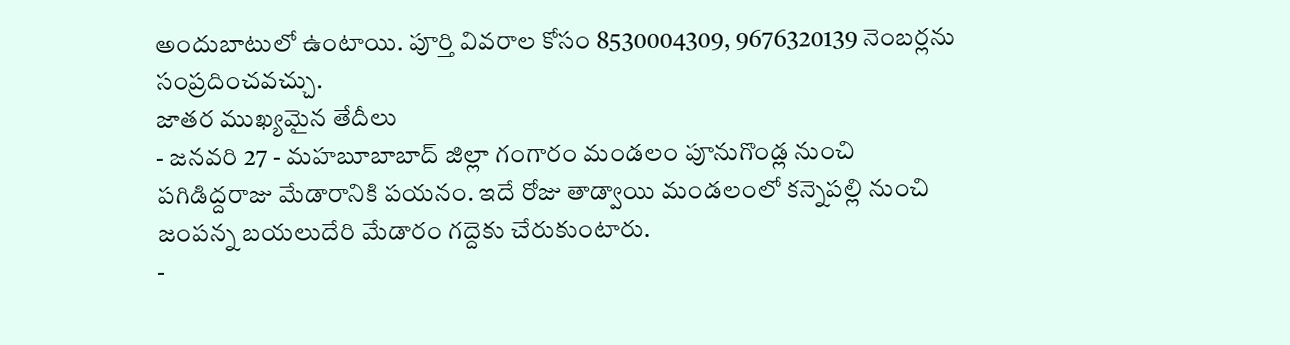అందుబాటులో ఉంటాయి. పూర్తి వివరాల కోసం 8530004309, 9676320139 నెంబర్లను సంప్రదించవచ్చు.
జాతర ముఖ్యమైన తేదీలు
- జనవరి 27 - మహబూబాబాద్ జిల్లా గంగారం మండలం పూనుగొండ్ల నుంచి పగిడిద్దరాజు మేడారానికి పయనం. ఇదే రోజు తాడ్వాయి మండలంలో కన్నెపల్లి నుంచి జంపన్న బయలుదేరి మేడారం గద్దెకు చేరుకుంటారు.
-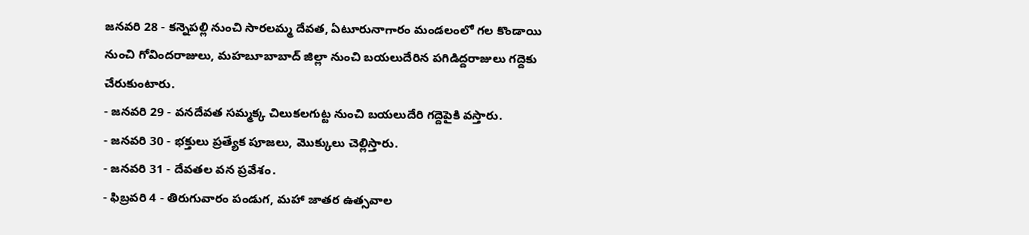జనవరి 28 - కన్నెపల్లి నుంచి సారలమ్మ దేవత, ఏటూరునాగారం మండలంలో గల కొండాయి నుంచి గోవిందరాజులు, మహబూబాబాద్ జిల్లా నుంచి బయలుదేరిన పగిడిద్దరాజులు గద్దెకు చేరుకుంటారు.
- జనవరి 29 - వనదేవత సమ్మక్క చిలుకలగుట్ట నుంచి బయలుదేరి గద్దెపైకి వస్తారు.
- జనవరి 30 - భక్తులు ప్రత్యేక పూజలు, మొక్కులు చెల్లిస్తారు.
- జనవరి 31 - దేవతల వన ప్రవేశం.
- ఫిబ్రవరి 4 - తిరుగువారం పండుగ, మహా జాతర ఉత్సవాల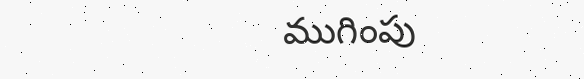ముగింపు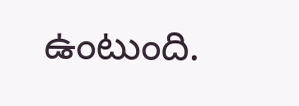ఉంటుంది.